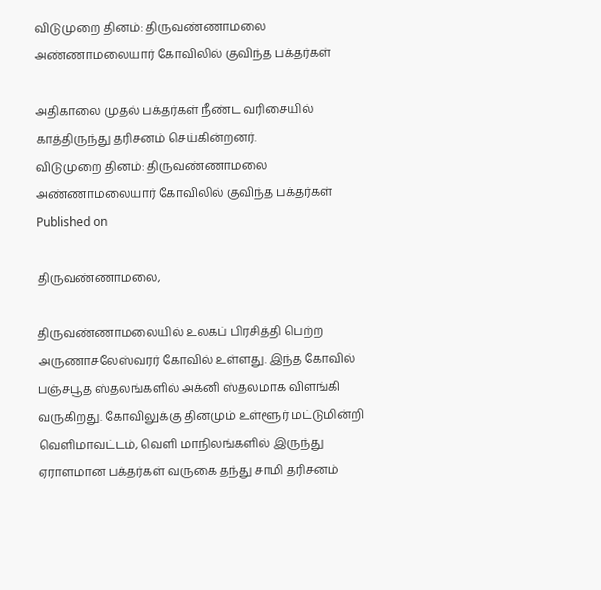விடுமுறை தினம்: திருவண்ணாமலை அண்ணாமலையார் கோவிலில் குவிந்த பக்தர்கள்

அதிகாலை முதல் பக்தர்கள் நீண்ட வரிசையில் காத்திருந்து தரிசனம் செய்கின்றனர்.
விடுமுறை தினம்: திருவண்ணாமலை அண்ணாமலையார் கோவிலில் குவிந்த பக்தர்கள்
Published on

திருவண்ணாமலை,

திருவண்ணாமலையில் உலகப் பிரசித்தி பெற்ற அருணாசலேஸ்வரர் கோவில் உள்ளது. இந்த கோவில் பஞ்சபூத ஸ்தலங்களில் அக்னி ஸ்தலமாக விளங்கி வருகிறது. கோவிலுக்கு தினமும் உள்ளூர் மட்டுமின்றி வெளிமாவட்டம், வெளி மாநிலங்களில் இருந்து ஏராளமான பக்தர்கள் வருகை தந்து சாமி தரிசனம்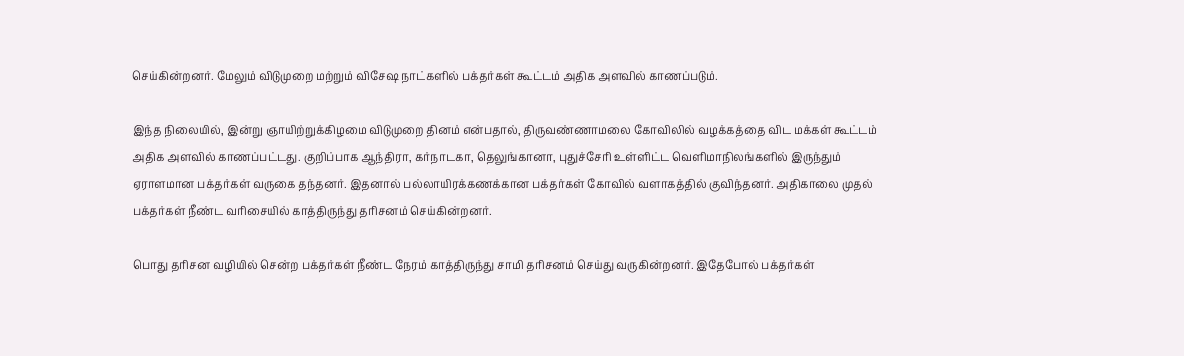செய்கின்றனர். மேலும் விடுமுறை மற்றும் விசேஷ நாட்களில் பக்தர்கள் கூட்டம் அதிக அளவில் காணப்படும்.

இந்த நிலையில், இன்று ஞாயிற்றுக்கிழமை விடுமுறை தினம் என்பதால், திருவண்ணாமலை கோவிலில் வழக்கத்தை விட மக்கள் கூட்டம் அதிக அளவில் காணப்பட்டது. குறிப்பாக ஆந்திரா, கர்நாடகா, தெலுங்கானா, புதுச்சேரி உள்ளிட்ட வெளிமாநிலங்களில் இருந்தும் ஏராளமான பக்தர்கள் வருகை தந்தனர். இதனால் பல்லாயிரக்கணக்கான பக்தர்கள் கோவில் வளாகத்தில் குவிந்தனர். அதிகாலை முதல் பக்தர்கள் நீண்ட வரிசையில் காத்திருந்து தரிசனம் செய்கின்றனர்.

பொது தரிசன வழியில் சென்ற பக்தர்கள் நீண்ட நேரம் காத்திருந்து சாமி தரிசனம் செய்து வருகின்றனர். இதேபோல் பக்தர்கள்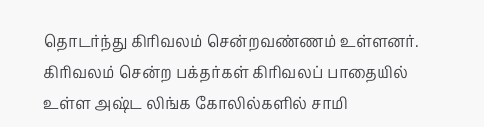தொடர்ந்து கிரிவலம் சென்றவண்ணம் உள்ளனர். கிரிவலம் சென்ற பக்தர்கள் கிரிவலப் பாதையில் உள்ள அஷ்ட லிங்க கோலில்களில் சாமி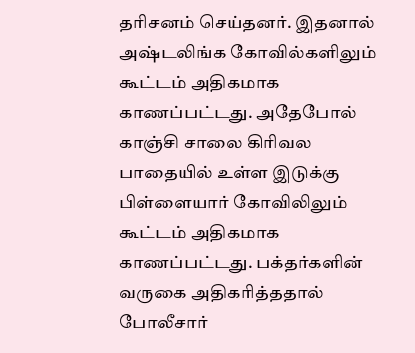தரிசனம் செய்தனர். இதனால் அஷ்டலிங்க கோவில்களிலும் கூட்டம் அதிகமாக காணப்பட்டது. அதேபோல் காஞ்சி சாலை கிரிவல பாதையில் உள்ள இடுக்கு பிள்ளையார் கோவிலிலும் கூட்டம் அதிகமாக காணப்பட்டது. பக்தர்களின் வருகை அதிகரித்ததால் போலீசார்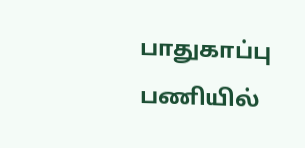பாதுகாப்பு பணியில்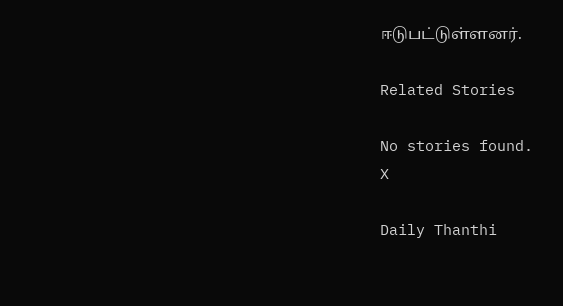ஈடுபட்டுள்ளனர்.

Related Stories

No stories found.
X

Daily Thanthi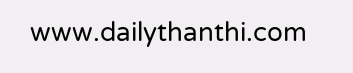www.dailythanthi.com